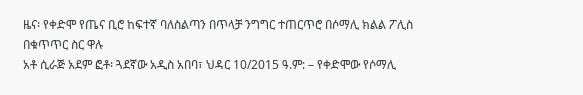ዜና፡ የቀድሞ የጤና ቢሮ ከፍተኛ ባለስልጣን በጥላቻ ንግግር ተጠርጥሮ በሶማሊ ክልል ፖሊስ በቁጥጥር ስር ዋሉ
አቶ ሲራጅ አደም ፎቶ፡ ጓደኛው አዲስ አበባ፣ ህዳር 10/2015 ዓ.ም: – የቀድሞው የሶማሊ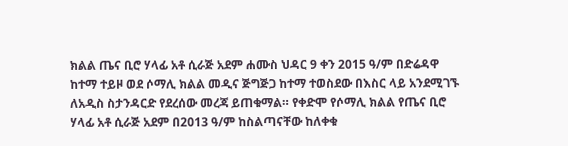ክልል ጤና ቢሮ ሃላፊ አቶ ሲራጅ አደም ሐሙስ ህዳር 9 ቀን 2015 ዓ/ም በድሬዳዋ ከተማ ተይዞ ወደ ሶማሊ ክልል መዲና ጅግጅጋ ከተማ ተወስደው በእስር ላይ አንደሚገኙ ለአዲስ ስታንዳርድ የደረሰው መረጃ ይጠቁማል። የቀድሞ የሶማሊ ክልል የጤና ቢሮ ሃላፊ አቶ ሲራጅ አደም በ2013 ዓ/ም ከስልጣናቸው ከለቀቁ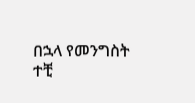በኋላ የመንግስት ተቺ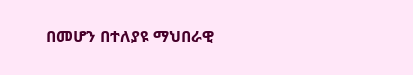በመሆን በተለያዩ ማህበራዊ